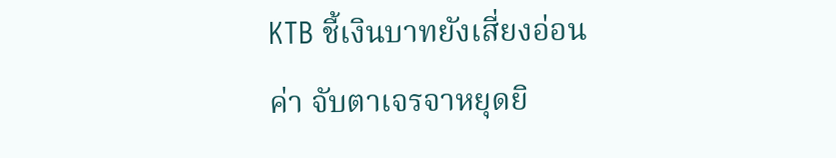KTB ชี้เงินบาทยังเสี่ยงอ่อนค่า จับตาเจรจาหยุดยิ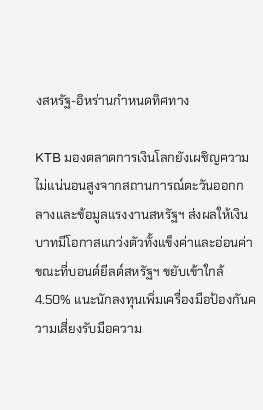งสหรัฐ-อิหร่านกำหนดทิศทาง

KTB มองตลาดการเงินโลกยังเผชิญความไม่แน่นอนสูงจากสถานการณ์ตะวันออกกลางและข้อมูลแรงงานสหรัฐฯ ส่งผลให้เงินบาทมีโอกาสแกว่งตัวทั้งแข็งค่าและอ่อนค่า ขณะที่บอนด์ยีลด์สหรัฐฯ ขยับเข้าใกล้ 4.50% แนะนักลงทุนเพิ่มเครื่องมือป้องกันความเสี่ยงรับมือความ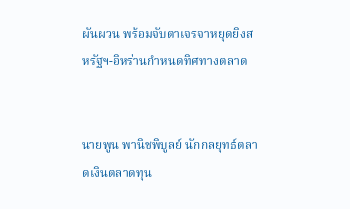ผันผวน พร้อมจับตาเจรจาหยุดยิงสหรัฐฯ-อิหร่านกำหนดทิศทางตลาด


นายพูน พานิชพิบูลย์ นักกลยุทธ์ตลาดเงินตลาดทุน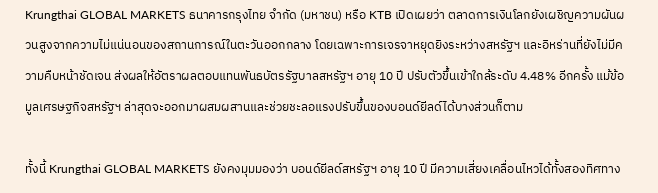Krungthai GLOBAL MARKETS ธนาคารกรุงไทย จำกัด (มหาชน) หรือ KTB เปิดเผยว่า ตลาดการเงินโลกยังเผชิญความผันผวนสูงจากความไม่แน่นอนของสถานการณ์ในตะวันออกกลาง โดยเฉพาะการเจรจาหยุดยิงระหว่างสหรัฐฯ และอิหร่านที่ยังไม่มีความคืบหน้าชัดเจน ส่งผลให้อัตราผลตอบแทนพันธบัตรรัฐบาลสหรัฐฯ อายุ 10 ปี ปรับตัวขึ้นเข้าใกล้ระดับ 4.48% อีกครั้ง แม้ข้อมูลเศรษฐกิจสหรัฐฯ ล่าสุดจะออกมาผสมผสานและช่วยชะลอแรงปรับขึ้นของบอนด์ยีลด์ได้บางส่วนก็ตาม

ทั้งนี้ Krungthai GLOBAL MARKETS ยังคงมุมมองว่า บอนด์ยีลด์สหรัฐฯ อายุ 10 ปี มีความเสี่ยงเคลื่อนไหวได้ทั้งสองทิศทาง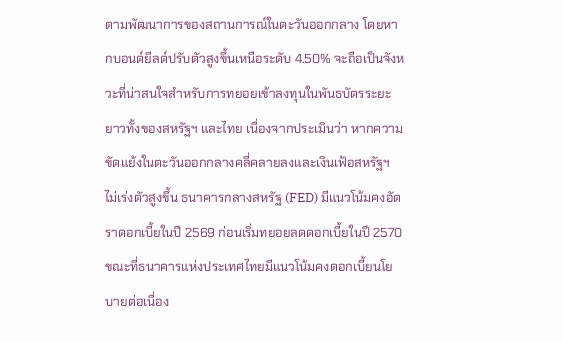ตามพัฒนาการของสถานการณ์ในตะวันออกกลาง โดยหากบอนด์ยีลด์ปรับตัวสูงขึ้นเหนือระดับ 4.50% จะถือเป็นจังหวะที่น่าสนใจสำหรับการทยอยเข้าลงทุนในพันธบัตรระยะยาวทั้งของสหรัฐฯ และไทย เนื่องจากประเมินว่า หากความขัดแย้งในตะวันออกกลางคลี่คลายลงและเงินเฟ้อสหรัฐฯ ไม่เร่งตัวสูงขึ้น ธนาคารกลางสหรัฐ (FED) มีแนวโน้มคงอัตราดอกเบี้ยในปี 2569 ก่อนเริ่มทยอยลดดอกเบี้ยในปี 2570 ขณะที่ธนาคารแห่งประเทศไทยมีแนวโน้มคงดอกเบี้ยนโยบายต่อเนื่อง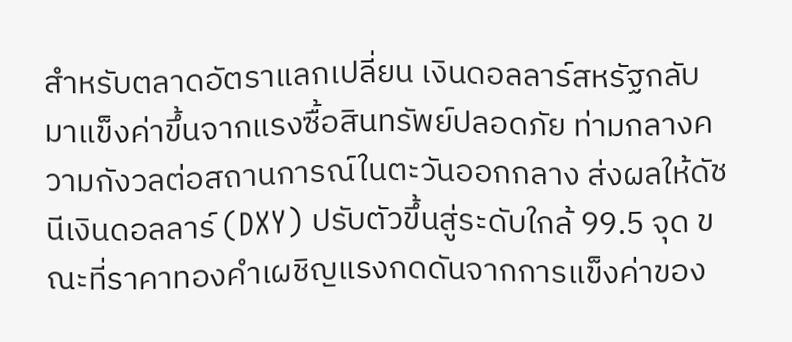สำหรับตลาดอัตราแลกเปลี่ยน เงินดอลลาร์สหรัฐกลับมาแข็งค่าขึ้นจากแรงซื้อสินทรัพย์ปลอดภัย ท่ามกลางความกังวลต่อสถานการณ์ในตะวันออกกลาง ส่งผลให้ดัชนีเงินดอลลาร์ (DXY) ปรับตัวขึ้นสู่ระดับใกล้ 99.5 จุด ขณะที่ราคาทองคำเผชิญแรงกดดันจากการแข็งค่าของ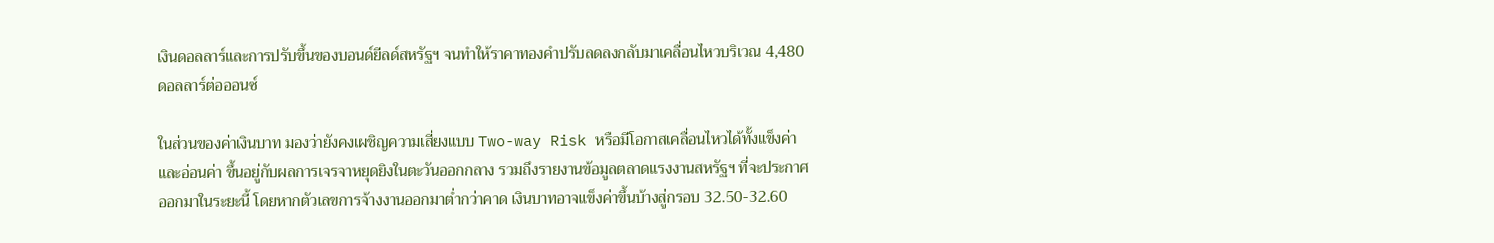เงินดอลลาร์และการปรับขึ้นของบอนด์ยีลด์สหรัฐฯ จนทำให้ราคาทองคำปรับลดลงกลับมาเคลื่อนไหวบริเวณ 4,480 ดอลลาร์ต่อออนซ์

ในส่วนของค่าเงินบาท มองว่ายังคงเผชิญความเสี่ยงแบบ Two-way Risk หรือมีโอกาสเคลื่อนไหวได้ทั้งแข็งค่าและอ่อนค่า ขึ้นอยู่กับผลการเจรจาหยุดยิงในตะวันออกกลาง รวมถึงรายงานข้อมูลตลาดแรงงานสหรัฐฯ ที่จะประกาศออกมาในระยะนี้ โดยหากตัวเลขการจ้างงานออกมาต่ำกว่าคาด เงินบาทอาจแข็งค่าขึ้นบ้างสู่กรอบ 32.50-32.60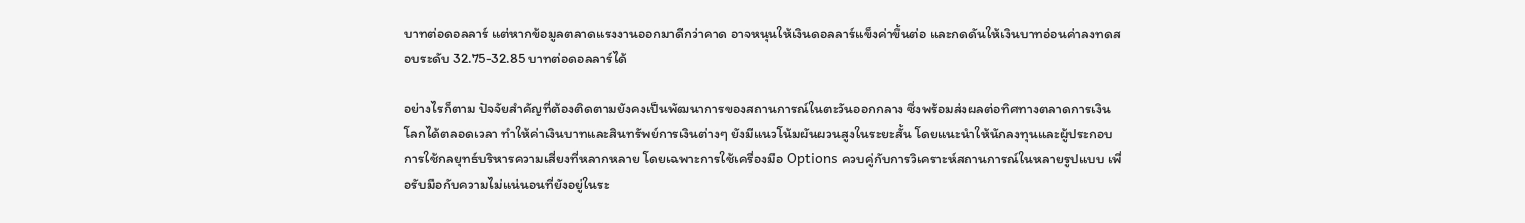บาทต่อดอลลาร์ แต่หากข้อมูลตลาดแรงงานออกมาดีกว่าคาด อาจหนุนให้เงินดอลลาร์แข็งค่าขึ้นต่อ และกดดันให้เงินบาทอ่อนค่าลงทดสอบระดับ 32.75-32.85 บาทต่อดอลลาร์ได้

อย่างไรก็ตาม ปัจจัยสำคัญที่ต้องติดตามยังคงเป็นพัฒนาการของสถานการณ์ในตะวันออกกลาง ซึ่งพร้อมส่งผลต่อทิศทางตลาดการเงินโลกได้ตลอดเวลา ทำให้ค่าเงินบาทและสินทรัพย์การเงินต่างๆ ยังมีแนวโน้มผันผวนสูงในระยะสั้น โดยแนะนำให้นักลงทุนและผู้ประกอบการใช้กลยุทธ์บริหารความเสี่ยงที่หลากหลาย โดยเฉพาะการใช้เครื่องมือ Options ควบคู่กับการวิเคราะห์สถานการณ์ในหลายรูปแบบ เพื่อรับมือกับความไม่แน่นอนที่ยังอยู่ในระ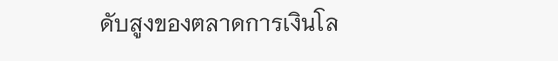ดับสูงของตลาดการเงินโล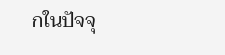กในปัจจุ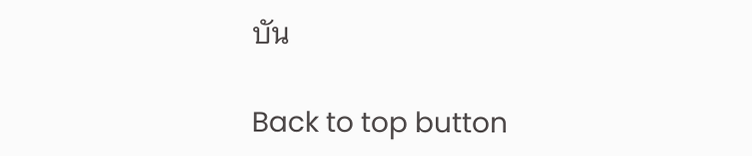บัน

Back to top button